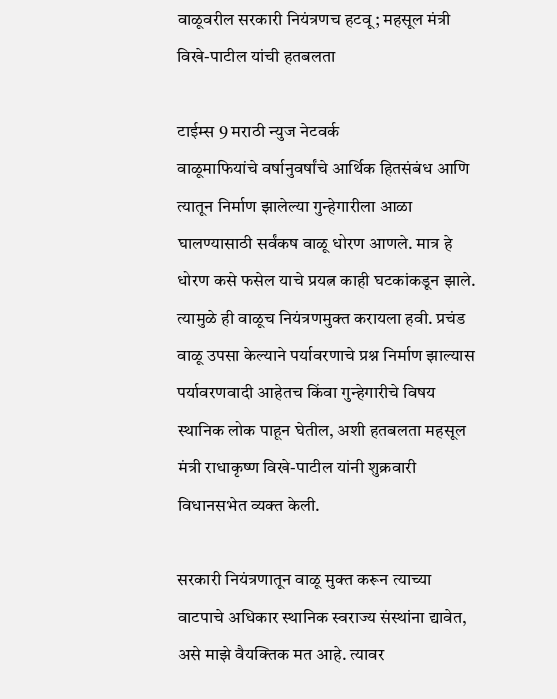वाळूवरील सरकारी नियंत्रणच हटवू; महसूल मंत्री विखे-पाटील यांची हतबलता

टाईम्स 9 मराठी न्युज नेटवर्क
वाळूमाफियांचे वर्षानुवर्षांचे आर्थिक हितसंबंध आणि त्यातून निर्माण झालेल्या गुन्हेगारीला आळा घालण्यासाठी सर्वंकष वाळू धोरण आणले. मात्र हे धोरण कसे फसेल याचे प्रयत्न काही घटकांकडून झाले. त्यामुळे ही वाळूच नियंत्रणमुक्त करायला हवी. प्रचंड वाळू उपसा केल्याने पर्यावरणाचे प्रश्न निर्माण झाल्यास पर्यावरणवादी आहेतच किंवा गुन्हेगारीचे विषय स्थानिक लोक पाहून घेतील, अशी हतबलता महसूल मंत्री राधाकृष्ण विखे-पाटील यांनी शुक्रवारी विधानसभेत व्यक्त केली.

सरकारी नियंत्रणातून वाळू मुक्त करून त्याच्या वाटपाचे अधिकार स्थानिक स्वराज्य संस्थांना द्यावेत, असे माझे वैयक्तिक मत आहे. त्यावर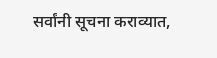सर्वांनी सूचना कराव्यात,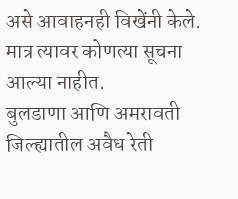असे आवाहनही विखेंनी केले. मात्र त्यावर कोणत्या सूचना आल्या नाहीत.
बुलडाणा आणि अमरावती जिल्ह्यातील अवैध रेती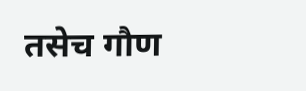तसेच गौण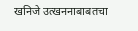खनिजे उत्खननाबाबतचा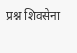प्रश्न शिवसेना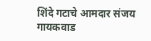शिंदे गटाचे आमदार संजय गायकवाड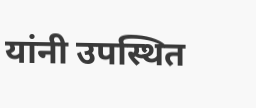यांनी उपस्थित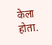केला होता.